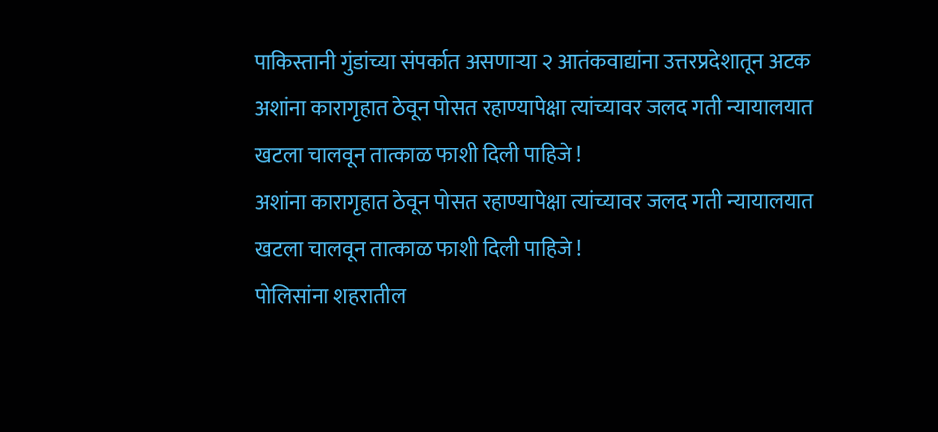पाकिस्तानी गुंडांच्या संपर्कात असणाऱ्या २ आतंकवाद्यांना उत्तरप्रदेशातून अटक
अशांना कारागृहात ठेवून पोसत रहाण्यापेक्षा त्यांच्यावर जलद गती न्यायालयात खटला चालवून तात्काळ फाशी दिली पाहिजे !
अशांना कारागृहात ठेवून पोसत रहाण्यापेक्षा त्यांच्यावर जलद गती न्यायालयात खटला चालवून तात्काळ फाशी दिली पाहिजे !
पोलिसांना शहरातील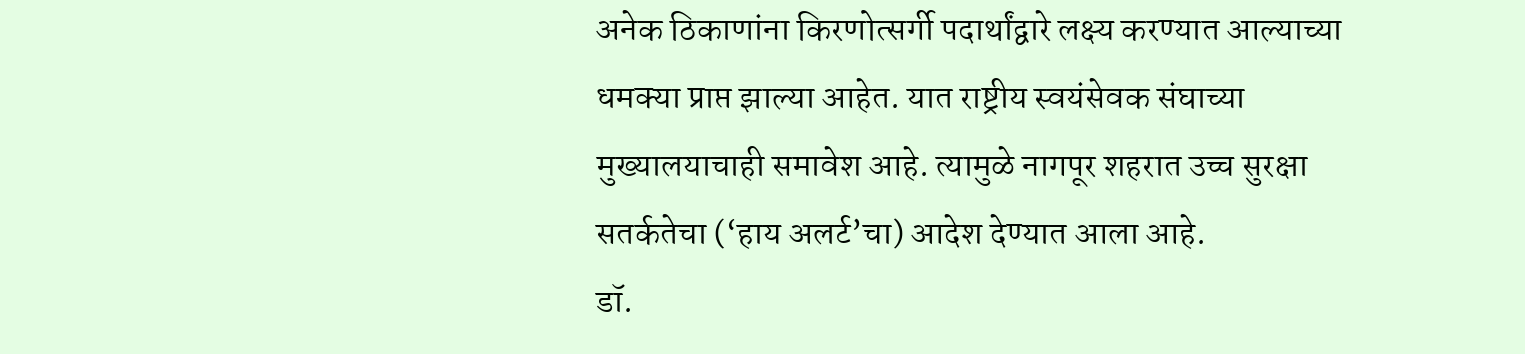अनेक ठिकाणांना किरणोत्सर्गी पदार्थांद्वारे लक्ष्य करण्यात आल्याच्या धमक्या प्राप्त झाल्या आहेत. यात राष्ट्रीय स्वयंसेवक संघाच्या मुख्यालयाचाही समावेश आहे. त्यामुळे नागपूर शहरात उच्च सुरक्षा सतर्कतेचा (‘हाय अलर्ट’चा) आदेश देण्यात आला आहे.
डॉ.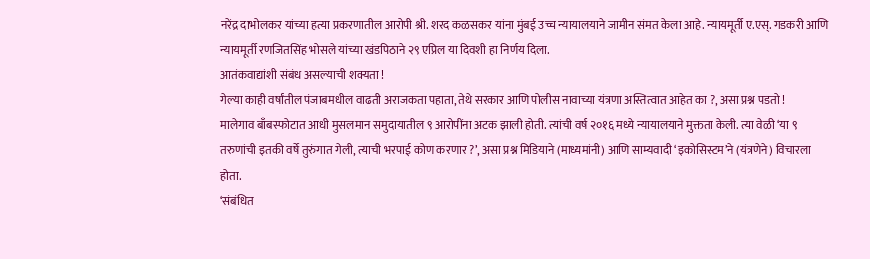नरेंद्र दाभोलकर यांच्या हत्या प्रकरणातील आरोपी श्री. शरद कळसकर यांना मुंबई उच्च न्यायालयाने जामीन संमत केला आहे. न्यायमूर्ती ए.एस्. गडकरी आणि न्यायमूर्ती रणजितसिंह भोसले यांच्या खंडपिठाने २९ एप्रिल या दिवशी हा निर्णय दिला.
आतंकवाद्यांशी संबंध असल्याची शक्यता !
गेल्या काही वर्षांतील पंजाबमधील वाढती अराजकता पहाता, तेथे सरकार आणि पोलीस नावाच्या यंत्रणा अस्तित्वात आहेत का ?, असा प्रश्न पडतो !
मालेगाव बाँबस्फोटात आधी मुसलमान समुदायातील ९ आरोपींना अटक झाली होती. त्यांची वर्ष २०१६ मध्ये न्यायालयाने मुक्तता केली. त्या वेळी ‘या ९ तरुणांची इतकी वर्षे तुरुंगात गेली, त्याची भरपाई कोण करणार ?’, असा प्रश्न मिडियाने (माध्यमांनी) आणि साम्यवादी ‘इकोसिस्टम’ने (यंत्रणेने) विचारला होता.
‘संबंधित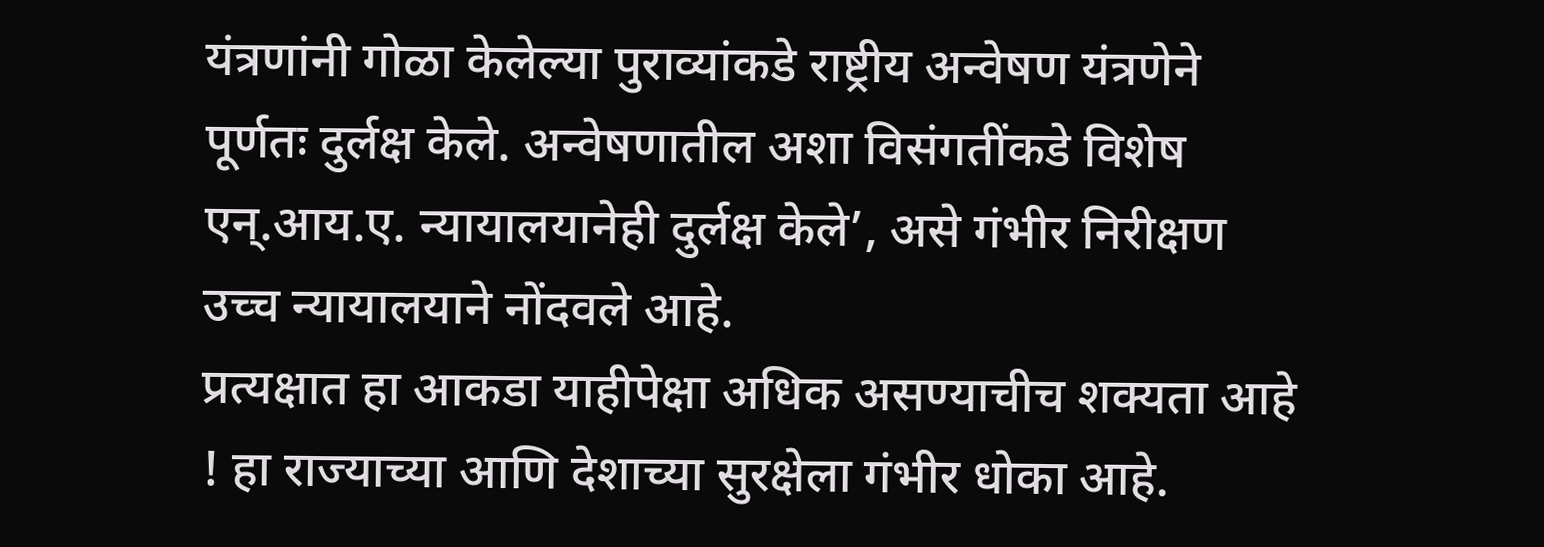यंत्रणांनी गोळा केलेल्या पुराव्यांकडे राष्ट्रीय अन्वेषण यंत्रणेने पूर्णतः दुर्लक्ष केले. अन्वेषणातील अशा विसंगतींकडे विशेष एन्.आय.ए. न्यायालयानेही दुर्लक्ष केले’, असे गंभीर निरीक्षण उच्च न्यायालयाने नोंदवले आहे.
प्रत्यक्षात हा आकडा याहीपेक्षा अधिक असण्याचीच शक्यता आहे ! हा राज्याच्या आणि देशाच्या सुरक्षेला गंभीर धोका आहे.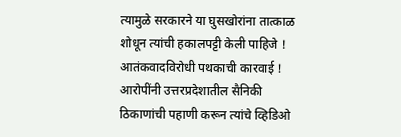त्यामुळे सरकारने या घुसखोरांना तात्काळ शोधून त्यांची हकालपट्टी केली पाहिजे !
आतंकवादविरोधी पथकाची कारवाई !
आरोपींनी उत्तरप्रदेशातील सैनिकी ठिकाणांची पहाणी करून त्यांचे व्हिडिओ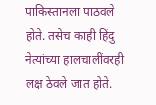पाकिस्तानला पाठवले होते. तसेच काही हिंदु नेत्यांच्या हालचालींवरही लक्ष ठेवले जात होते.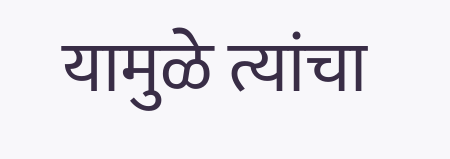यामुळे त्यांचा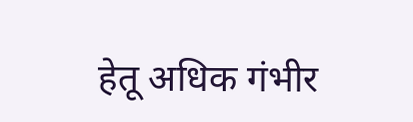हेतू अधिक गंभीर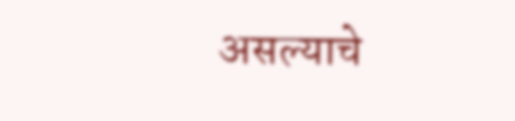असल्याचे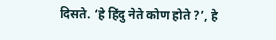दिसते. ‘हे हिंदु नेते कोण होते ?’, हे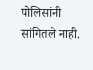पोलिसांनी सांगितले नाही.